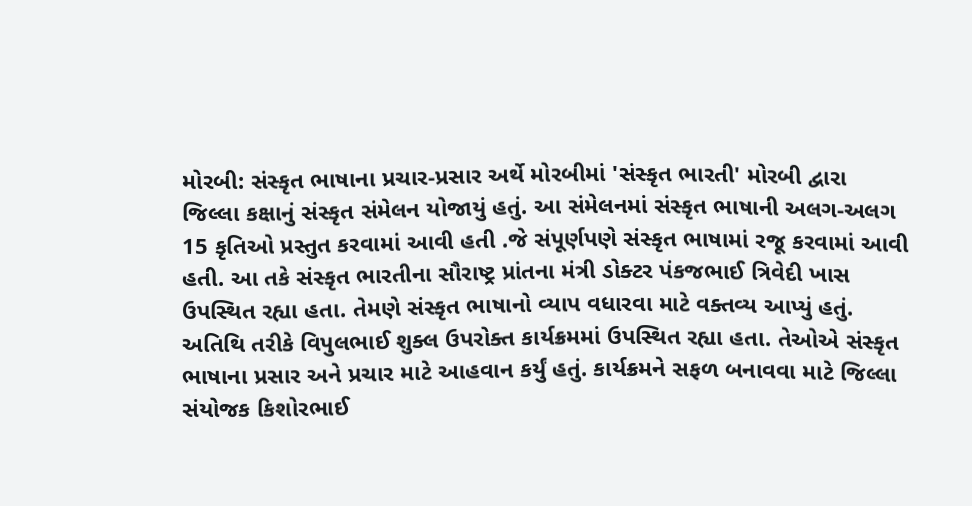મોરબી: સંસ્કૃત ભાષાના પ્રચાર-પ્રસાર અર્થે મોરબીમાં 'સંસ્કૃત ભારતી' મોરબી દ્વારા જિલ્લા કક્ષાનું સંસ્કૃત સંમેલન યોજાયું હતું. આ સંમેલનમાં સંસ્કૃત ભાષાની અલગ-અલગ 15 કૃતિઓ પ્રસ્તુત કરવામાં આવી હતી .જે સંપૂર્ણપણે સંસ્કૃત ભાષામાં રજૂ કરવામાં આવી હતી. આ તકે સંસ્કૃત ભારતીના સૌરાષ્ટ્ર પ્રાંતના મંત્રી ડોક્ટર પંકજભાઈ ત્રિવેદી ખાસ ઉપસ્થિત રહ્યા હતા. તેમણે સંસ્કૃત ભાષાનો વ્યાપ વધારવા માટે વક્તવ્ય આપ્યું હતું. અતિથિ તરીકે વિપુલભાઈ શુક્લ ઉપરોક્ત કાર્યક્રમમાં ઉપસ્થિત રહ્યા હતા. તેઓએ સંસ્કૃત ભાષાના પ્રસાર અને પ્રચાર માટે આહવાન કર્યું હતું. કાર્યક્રમને સફળ બનાવવા માટે જિલ્લા સંયોજક કિશોરભાઈ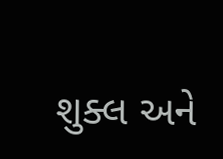શુક્લ અને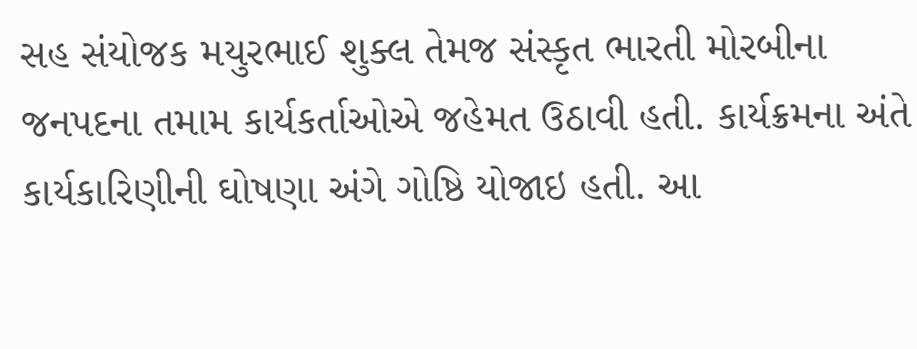સહ સંયોજક મયુરભાઈ શુક્લ તેમજ સંસ્કૃત ભારતી મોરબીના જનપદના તમામ કાર્યકર્તાઓએ જહેમત ઉઠાવી હતી. કાર્યક્રમના અંતે કાર્યકારિણીની ઘોષણા અંગે ગોષ્ઠિ યોજાઇ હતી. આ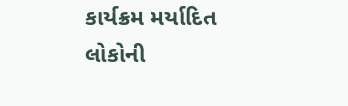કાર્યક્રમ મર્યાદિત લોકોની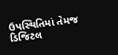ઉપસ્થિતિમાં તેમજ ડિજિટલ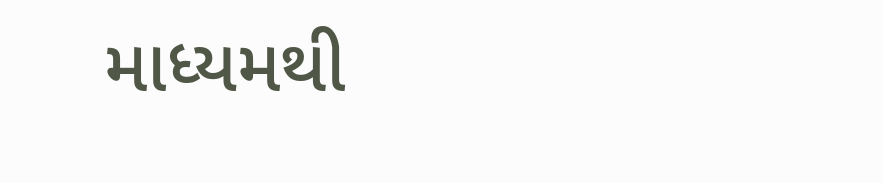માધ્યમથી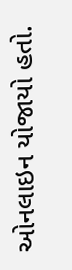ઓનલાઇન યોજાયો હતો.